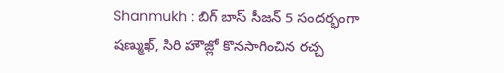Shanmukh : బిగ్ బాస్ సీజన్ 5 సందర్భంగా షణ్ముఖ్, సిరి హౌజ్లో కొనసాగించిన రచ్చ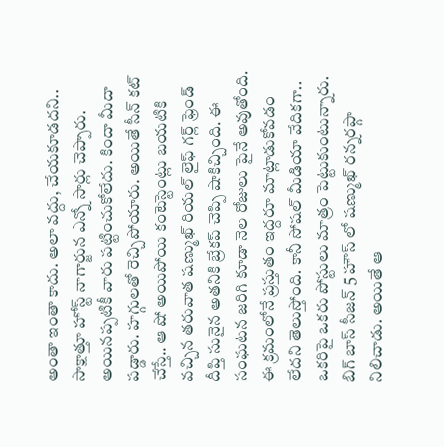అంతా ఇంతా కాదు. అలా వద్దు, చేయకూడదని.. సాక్షాత్తూ హోస్ట్ నాగార్జున ఎన్నో సార్లు చెప్పారు. అయినప్పటికీ వారు పట్టించుకోలేదు. కిందా మీదా పడ్డారు. హగ్గులతో రెచ్చిపోయారు. అయితే సీన్ కట్ చేస్తే.. ఆ షో అయిపోయి కంటెస్టెంట్లు బయటికి వచ్చిన తరువాత షణ్ముఖ్ రియల్ లైఫ్ గర్ల్ ఫ్రెండ్ దీప్తి సునైన అతనికి బ్రేకప్ చెప్పి షాకిచ్చింది. ఈ సంఘటన జరిగి కూడా నెల రోజులు పైనే అవుతోంది. ఈ క్రమంలోనే ప్రస్తుతం ఇద్దరూ మాట్లాడుకోవడం లేదని తెలుస్తోంది. కానీ సోషల్ మీడియా వేదికగా.. ఒకరిపై ఒకరు పోస్టులు మాత్రం పెట్టుకుంటున్నారు.
బిగ్ బాస్ సీజన్ 5 హౌస్ లో షణ్ముఖ్ రన్నరప్గా నిలిచాడు. అయితే ఆ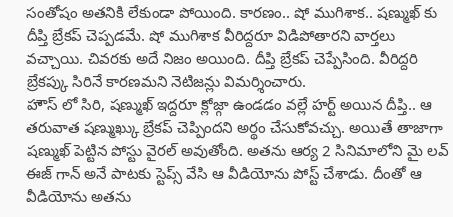సంతోషం అతనికి లేకుండా పోయింది. కారణం.. షో ముగిశాక.. షణ్ముఖ్ కు దీప్తి బ్రేకప్ చెప్పడమే. షో ముగిశాక వీరిద్దరూ విడిపోతారని వార్తలు వచ్చాయి. చివరకు అదే నిజం అయింది. దీప్తి బ్రేకప్ చెప్పేసింది. వీరిద్దరి బ్రేకప్కు సిరినే కారణమని నెటిజన్లు విమర్శించారు.
హౌస్ లో సిరి, షణ్ముఖ్ ఇద్దరూ క్లోజ్గా ఉండడం వల్లే హర్ట్ అయిన దీప్తి.. ఆ తరువాత షణ్ముఖ్కు బ్రేకప్ చెప్పిందని అర్థం చేసుకోవచ్చు. అయితే తాజాగా షణ్ముఖ్ పెట్టిన పోస్టు వైరల్ అవుతోంది. అతను ఆర్య 2 సినిమాలోని మై లవ్ ఈజ్ గాన్ అనే పాటకు స్టెప్స్ వేసి ఆ వీడియోను పోస్ట్ చేశాడు. దీంతో ఆ వీడియోను అతను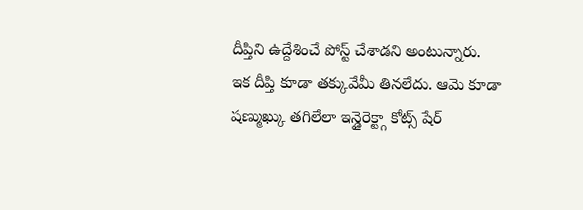దీప్తిని ఉద్దేశించే పోస్ట్ చేశాడని అంటున్నారు.
ఇక దీప్తి కూడా తక్కువేమీ తినలేదు. ఆమె కూడా షణ్ముఖ్కు తగిలేలా ఇన్డైరెక్ట్గా కోట్స్ షేర్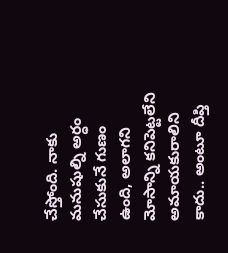చేస్తోంది. నాకు మనుషుల్ని అర్ధం చేసుకునే గుణం ఉంది, అలాగని మోసాన్ని కనిపెట్టలేని అమాయకురాలిని కాదు.. అంటూ దీప్తి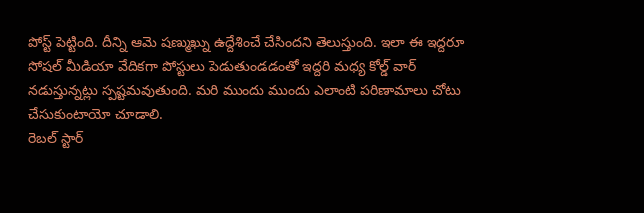పోస్ట్ పెట్టింది. దీన్ని ఆమె షణ్ముఖ్ను ఉద్దేశించే చేసిందని తెలుస్తుంది. ఇలా ఈ ఇద్దరూ సోషల్ మీడియా వేదికగా పోస్టులు పెడుతుండడంతో ఇద్దరి మధ్య కోల్డ్ వార్ నడుస్తున్నట్లు స్పష్టమవుతుంది. మరి ముందు ముందు ఎలాంటి పరిణామాలు చోటు చేసుకుంటాయో చూడాలి.
రెబల్ స్టార్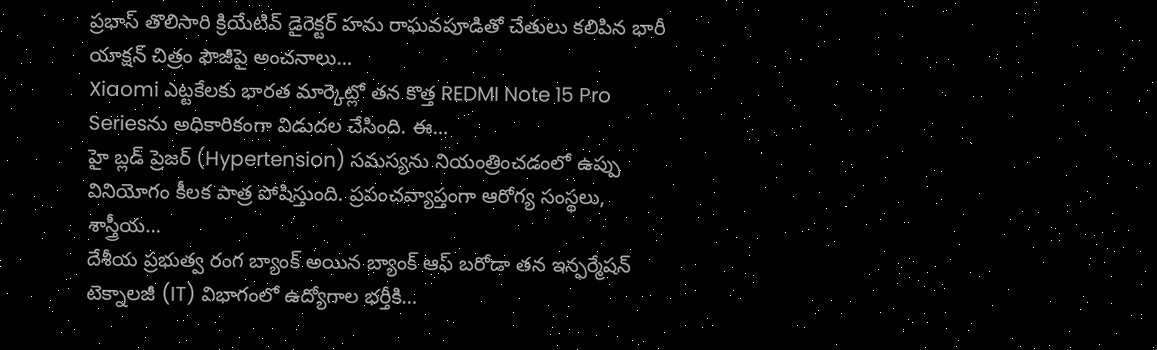ప్రభాస్ తొలిసారి క్రియేటివ్ డైరెక్టర్ హను రాఘవపూడితో చేతులు కలిపిన భారీ యాక్షన్ చిత్రం ఫౌజీపై అంచనాలు…
Xiaomi ఎట్టకేలకు భారత మార్కెట్లో తన కొత్త REDMI Note 15 Pro Seriesను అధికారికంగా విడుదల చేసింది. ఈ…
హై బ్లడ్ ప్రెజర్ (Hypertension) సమస్యను నియంత్రించడంలో ఉప్పు వినియోగం కీలక పాత్ర పోషిస్తుంది. ప్రపంచవ్యాప్తంగా ఆరోగ్య సంస్థలు, శాస్త్రీయ…
దేశీయ ప్రభుత్వ రంగ బ్యాంక్ అయిన బ్యాంక్ ఆఫ్ బరోడా తన ఇన్ఫర్మేషన్ టెక్నాలజీ (IT) విభాగంలో ఉద్యోగాల భర్తీకి…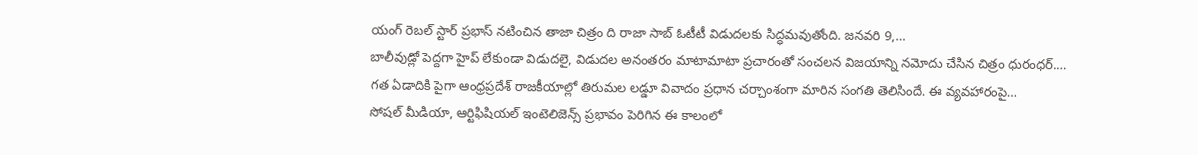యంగ్ రెబల్ స్టార్ ప్రభాస్ నటించిన తాజా చిత్రం ది రాజా సాబ్ ఓటీటీ విడుదలకు సిద్ధమవుతోంది. జనవరి 9,…
బాలీవుడ్లో పెద్దగా హైప్ లేకుండా విడుదలై, విడుదల అనంతరం మాటామాటా ప్రచారంతో సంచలన విజయాన్ని నమోదు చేసిన చిత్రం ధురంధర్.…
గత ఏడాదికి పైగా ఆంధ్రప్రదేశ్ రాజకీయాల్లో తిరుమల లడ్డూ వివాదం ప్రధాన చర్చాంశంగా మారిన సంగతి తెలిసిందే. ఈ వ్యవహారంపై…
సోషల్ మీడియా, ఆర్టిఫిషియల్ ఇంటెలిజెన్స్ ప్రభావం పెరిగిన ఈ కాలంలో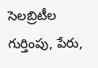సెలబ్రిటీల గుర్తింపు, పేరు,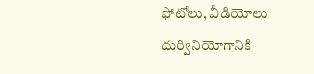ఫోటోలు, వీడియోలు దుర్వినియోగానికి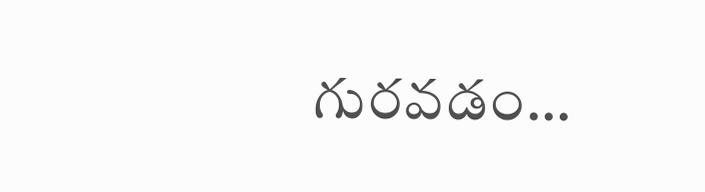గురవడం…